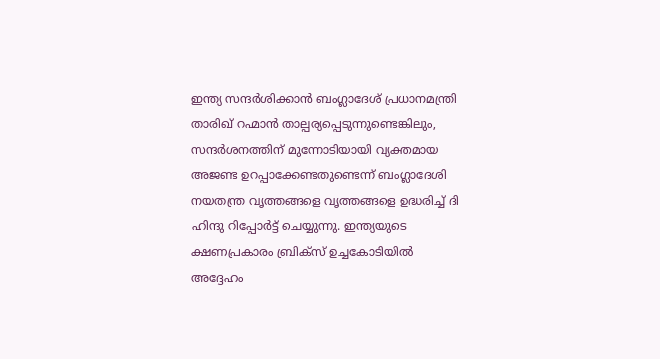ഇന്ത്യ സന്ദർശിക്കാൻ ബംഗ്ലാദേശ് പ്രധാനമന്ത്രി താരിഖ് റഹ്മാൻ താല്പര്യപ്പെടുന്നുണ്ടെങ്കിലും, സന്ദർശനത്തിന് മുന്നോടിയായി വ്യക്തമായ അജണ്ട ഉറപ്പാക്കേണ്ടതുണ്ടെന്ന് ബംഗ്ലാദേശി നയതന്ത്ര വൃത്തങ്ങളെ വൃത്തങ്ങളെ ഉദ്ധരിച്ച് ദി ഹിന്ദു റിപ്പോർട്ട് ചെയ്യുന്നു. ഇന്ത്യയുടെ ക്ഷണപ്രകാരം ബ്രിക്സ് ഉച്ചകോടിയിൽ അദ്ദേഹം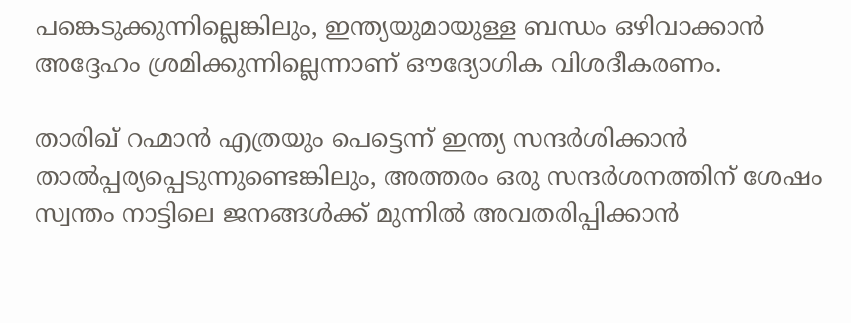പങ്കെടുക്കുന്നില്ലെങ്കിലും, ഇന്ത്യയുമായുള്ള ബന്ധം ഒഴിവാക്കാൻ അദ്ദേഹം ശ്രമിക്കുന്നില്ലെന്നാണ് ഔദ്യോഗിക വിശദീകരണം.

താരിഖ് റഹ്മാൻ എത്രയും പെട്ടെന്ന് ഇന്ത്യ സന്ദർശിക്കാൻ താൽപ്പര്യപ്പെടുന്നുണ്ടെങ്കിലും, അത്തരം ഒരു സന്ദർശനത്തിന് ശേഷം സ്വന്തം നാട്ടിലെ ജനങ്ങൾക്ക് മുന്നിൽ അവതരിപ്പിക്കാൻ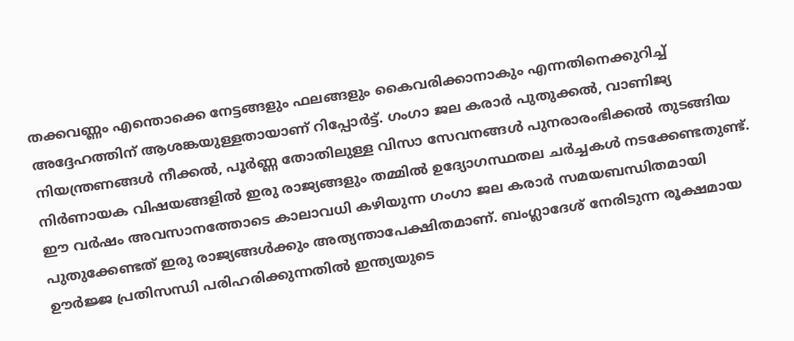തക്കവണ്ണം എന്തൊക്കെ നേട്ടങ്ങളും ഫലങ്ങളും കൈവരിക്കാനാകും എന്നതിനെക്കുറിച്ച് അദ്ദേഹത്തിന് ആശങ്കയുള്ളതായാണ് റിപ്പോർട്ട്. ഗംഗാ ജല കരാർ പുതുക്കൽ, വാണിജ്യ നിയന്ത്രണങ്ങൾ നീക്കൽ, പൂർണ്ണ തോതിലുള്ള വിസാ സേവനങ്ങൾ പുനരാരംഭിക്കൽ തുടങ്ങിയ നിർണായക വിഷയങ്ങളിൽ ഇരു രാജ്യങ്ങളും തമ്മിൽ ഉദ്യോഗസ്ഥതല ചർച്ചകൾ നടക്കേണ്ടതുണ്ട്.
ഈ വർഷം അവസാനത്തോടെ കാലാവധി കഴിയുന്ന ഗംഗാ ജല കരാർ സമയബന്ധിതമായി പുതുക്കേണ്ടത് ഇരു രാജ്യങ്ങൾക്കും അത്യന്താപേക്ഷിതമാണ്. ബംഗ്ലാദേശ് നേരിടുന്ന രൂക്ഷമായ ഊർജ്ജ പ്രതിസന്ധി പരിഹരിക്കുന്നതിൽ ഇന്ത്യയുടെ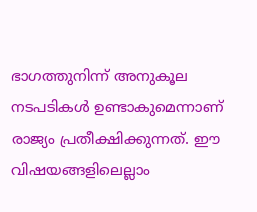ഭാഗത്തുനിന്ന് അനുകൂല നടപടികൾ ഉണ്ടാകുമെന്നാണ് രാജ്യം പ്രതീക്ഷിക്കുന്നത്. ഈ വിഷയങ്ങളിലെല്ലാം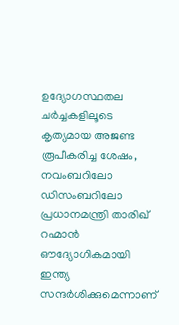ഉദ്യോഗസ്ഥതല ചർച്ചകളിലൂടെ കൃത്യമായ അജണ്ട രൂപീകരിച്ച ശേഷം, നവംബറിലോ ഡിസംബറിലോ പ്രധാനമന്ത്രി താരിഖ് റഹ്മാൻ ഔദ്യോഗികമായി ഇന്ത്യ സന്ദർശിക്കുമെന്നാണ്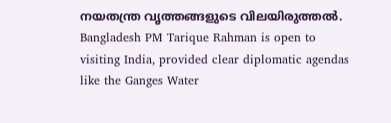നയതന്ത്ര വൃത്തങ്ങളുടെ വിലയിരുത്തൽ.
Bangladesh PM Tarique Rahman is open to visiting India, provided clear diplomatic agendas like the Ganges Water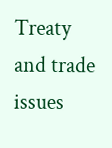Treaty and trade issues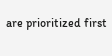are prioritized first